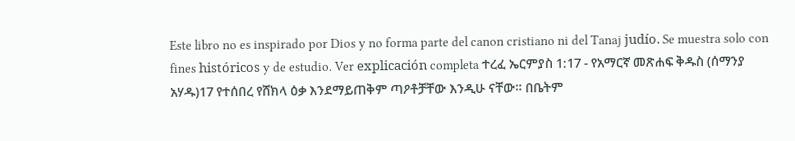Este libro no es inspirado por Dios y no forma parte del canon cristiano ni del Tanaj judío. Se muestra solo con fines históricos y de estudio. Ver explicación completa ተረፈ ኤርምያስ 1:17 - የአማርኛ መጽሐፍ ቅዱስ (ሰማንያ አሃዱ)17 የተሰበረ የሸክላ ዕቃ እንደማይጠቅም ጣዖቶቻቸው እንዲሁ ናቸው። በቤትም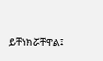ይቸነክሯቸዋል፤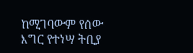ከሚገባውም የሰው እግር የተነሣ ትቢያ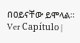በዐይናቸው ይሞላል። Ver Capítulo |